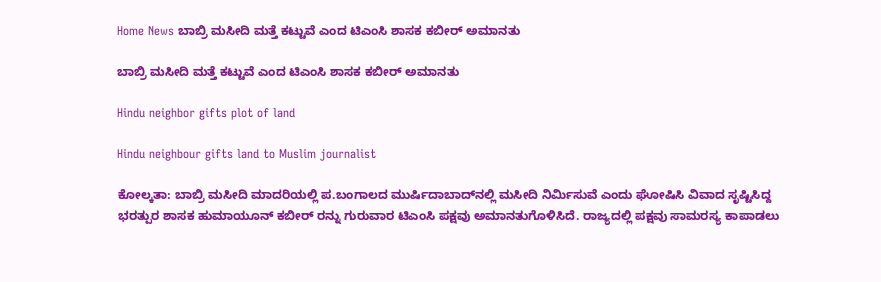Home News ಬಾಬ್ರಿ ಮಸೀದಿ ಮತ್ತೆ ಕಟ್ಟುವೆ ಎಂದ ಟಿಎಂಸಿ ಶಾಸಕ ಕಬೀರ್ ಅಮಾನತು

ಬಾಬ್ರಿ ಮಸೀದಿ ಮತ್ತೆ ಕಟ್ಟುವೆ ಎಂದ ಟಿಎಂಸಿ ಶಾಸಕ ಕಬೀರ್ ಅಮಾನತು

Hindu neighbor gifts plot of land

Hindu neighbour gifts land to Muslim journalist

ಕೋಲ್ಕತಾ: ಬಾಬ್ರಿ ಮಸೀದಿ ಮಾದರಿಯಲ್ಲಿ ಪ.ಬಂಗಾಲದ ಮುರ್ಷಿದಾಬಾದ್‌ನಲ್ಲಿ ಮಸೀದಿ ನಿರ್ಮಿಸುವೆ ಎಂದು ಘೋಷಿಸಿ ವಿವಾದ ಸೃಷ್ಟಿಸಿದ್ದ ಭರತ್ಪುರ ಶಾಸಕ ಹುಮಾಯೂನ್ ಕಬೀರ್‌ ರನ್ನು ಗುರುವಾರ ಟಿಎಂಸಿ ಪಕ್ಷವು ಅಮಾನತುಗೊಳಿಸಿದೆ. ರಾಜ್ಯದಲ್ಲಿ ಪಕ್ಷವು ಸಾಮರಸ್ಯ ಕಾಪಾಡಲು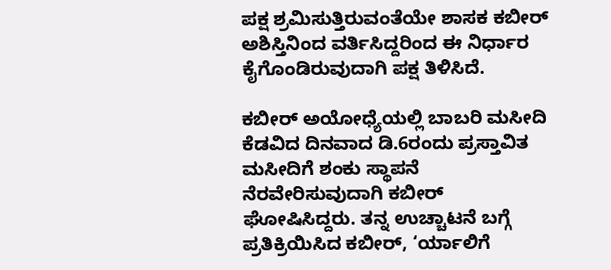ಪಕ್ಷ ಶ್ರಮಿಸುತ್ತಿರುವಂತೆಯೇ ಶಾಸಕ ಕಬೀರ್ ಅಶಿಸ್ತಿನಿಂದ ವರ್ತಿಸಿದ್ದರಿಂದ ಈ ನಿರ್ಧಾರ ಕೈಗೊಂಡಿರುವುದಾಗಿ ಪಕ್ಷ ತಿಳಿಸಿದೆ.

ಕಬೀರ್ ಅಯೋಧ್ಯೆಯಲ್ಲಿ ಬಾಬರಿ ಮಸೀದಿ ಕೆಡವಿದ ದಿನವಾದ ಡಿ.6ರಂದು ಪ್ರಸ್ತಾವಿತ ಮಸೀದಿಗೆ ಶಂಕು ಸ್ಥಾಪನೆ ನೆರವೇರಿಸುವುದಾಗಿ ಕಬೀರ್ ಘೋಷಿಸಿದ್ದರು. ತನ್ನ ಉಚ್ಚಾಟನೆ ಬಗ್ಗೆ ಪ್ರತಿಕ್ರಿಯಿಸಿದ ಕಬೀರ್, ‘ರ್ಯಾಲಿಗೆ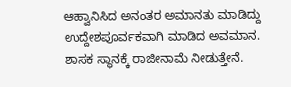ಆಹ್ವಾನಿಸಿದ ಅನಂತರ ಅಮಾನತು ಮಾಡಿದ್ದು ಉದ್ದೇಶಪೂರ್ವಕವಾಗಿ ಮಾಡಿದ ಅವಮಾನ. ಶಾಸಕ ಸ್ಥಾನಕ್ಕೆ ರಾಜೀನಾಮೆ ನೀಡುತ್ತೇನೆ.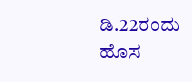ಡಿ.22ರಂದು ಹೊಸ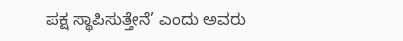ಪಕ್ಷ ಸ್ಥಾಪಿಸುತ್ತೇನೆ’ ಎಂದು ಅವರು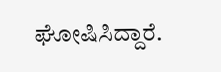ಘೋಷಿಸಿದ್ದಾರೆ.